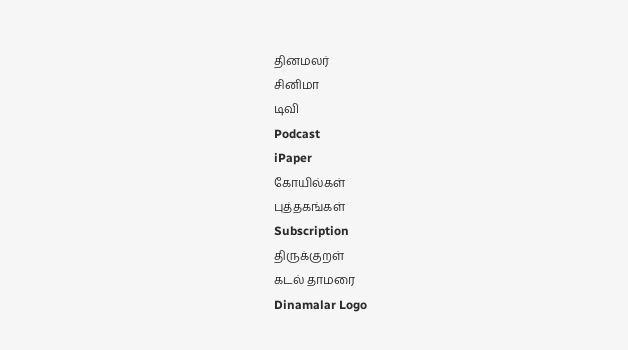தினமலர்
சினிமா
டிவி
Podcast
iPaper
கோயில்கள்
புத்தகங்கள்
Subscription
திருக்குறள்
கடல் தாமரை
Dinamalar Logo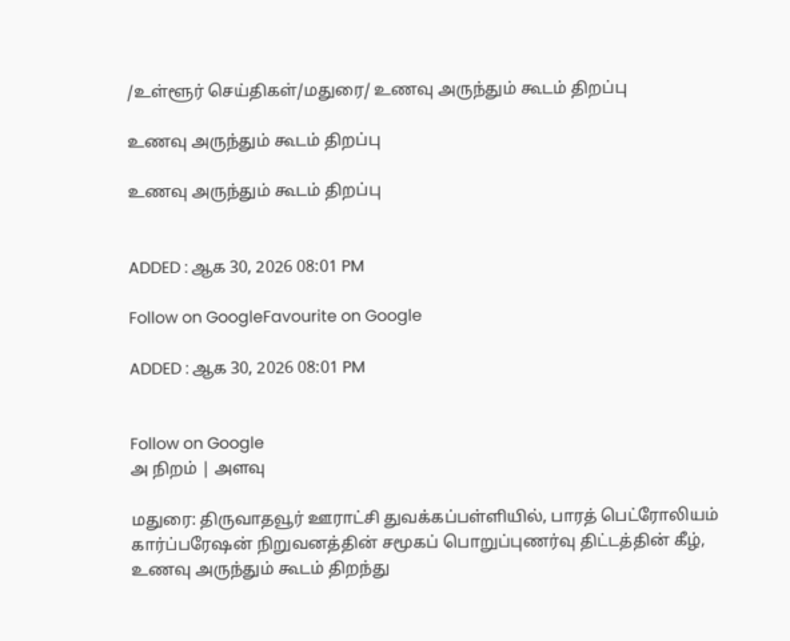/உள்ளூர் செய்திகள்/மதுரை/ உணவு அருந்தும் கூடம் திறப்பு

உணவு அருந்தும் கூடம் திறப்பு

உணவு அருந்தும் கூடம் திறப்பு


ADDED : ஆக 30, 2026 08:01 PM

Follow on GoogleFavourite on Google

ADDED : ஆக 30, 2026 08:01 PM


Follow on Google
அ நிறம் | அளவு

மதுரை: திருவாதவூர் ஊராட்சி துவக்கப்பள்ளியில், பாரத் பெட்ரோலியம் கார்ப்பரேஷன் நிறுவனத்தின் சமூகப் பொறுப்புணர்வு திட்டத்தின் கீழ், உணவு அருந்தும் கூடம் திறந்து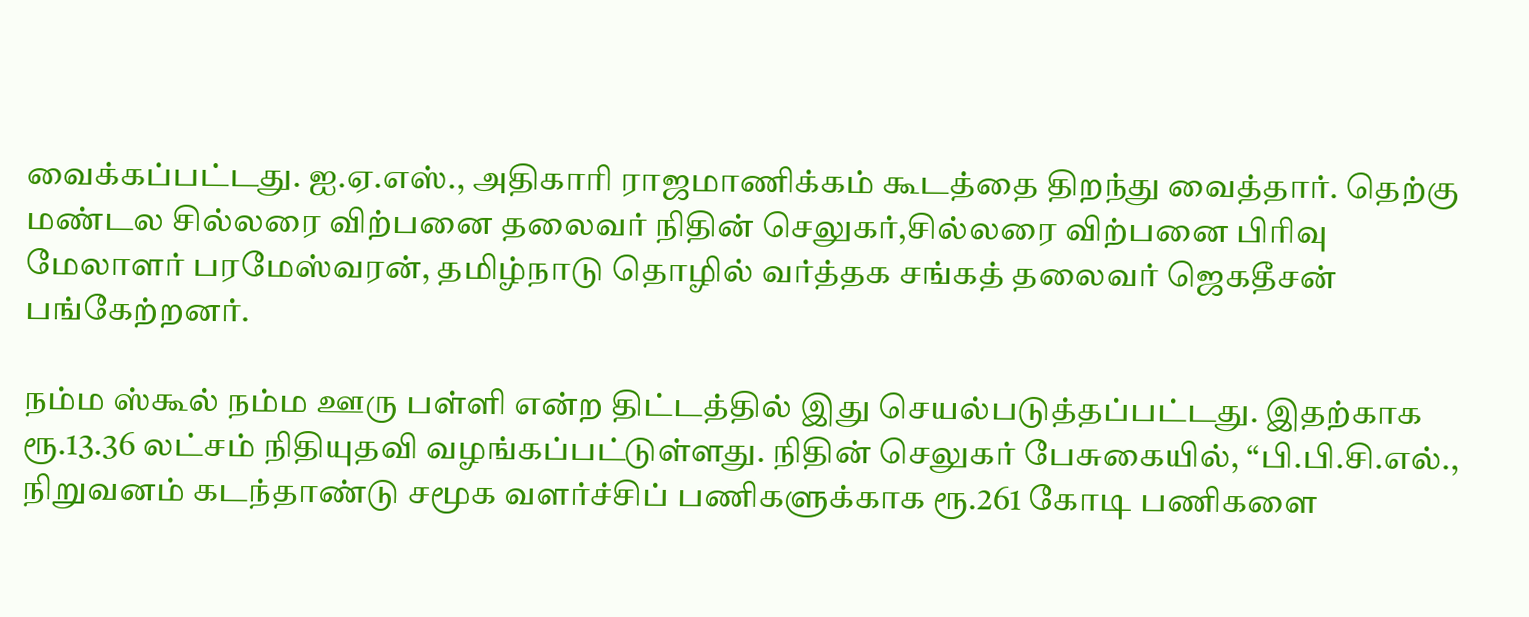வைக்கப்பட்டது. ஐ.ஏ.எஸ்., அதிகாரி ராஜமாணிக்கம் கூடத்தை திறந்து வைத்தார். தெற்கு மண்டல சில்லரை விற்பனை தலைவர் நிதின் செலுகர்,சில்லரை விற்பனை பிரிவு மேலாளர் பரமேஸ்வரன், தமிழ்நாடு தொழில் வர்த்தக சங்கத் தலைவர் ஜெகதீசன் பங்கேற்றனர்.

நம்ம ஸ்கூல் நம்ம ஊரு பள்ளி என்ற திட்டத்தில் இது செயல்படுத்தப்பட்டது. இதற்காக ரூ.13.36 லட்சம் நிதியுதவி வழங்கப்பட்டுள்ளது. நிதின் செலுகர் பேசுகையில், ‘‘பி.பி.சி.எல்., நிறுவனம் கடந்தாண்டு சமூக வளர்ச்சிப் பணிகளுக்காக ரூ.261 கோடி பணிகளை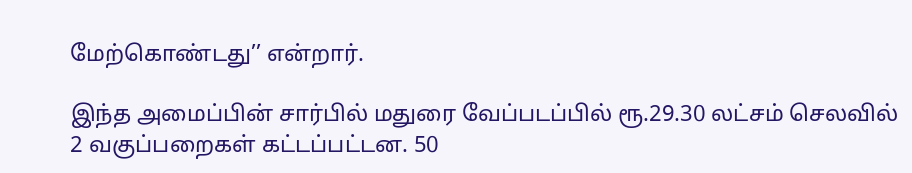மேற்கொண்டது’’ என்றார்.

இந்த அமைப்பின் சார்பில் மதுரை வேப்படப்பில் ரூ.29.30 லட்சம் செலவில் 2 வகுப்பறைகள் கட்டப்பட்டன. 50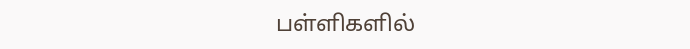பள்ளிகளில்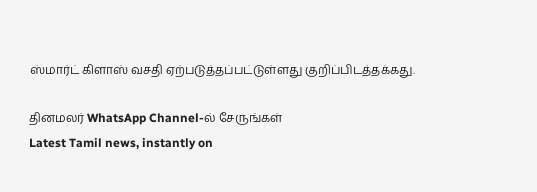ஸ்மார்ட் கிளாஸ் வசதி ஏற்படுத்தப்பட்டுள்ளது குறிப்பிடத்தக்கது.

தினமலர் WhatsApp Channel-ல் சேருங்கள்
Latest Tamil news, instantly on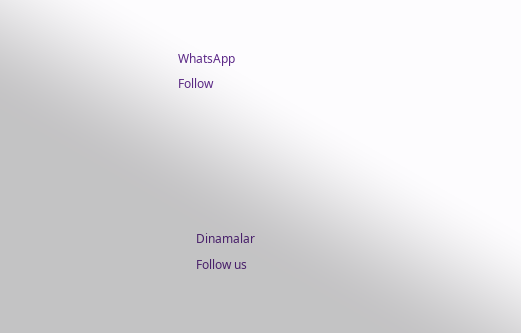WhatsApp
Follow





      Dinamalar
      Follow us